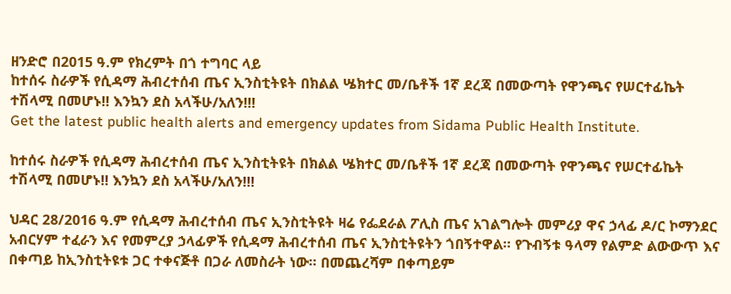ዘንድሮ በ2015 ዓ.ም የክረምት በጎ ተግባር ላይ
ከተሰሩ ስራዎች የሲዳማ ሕብረተሰብ ጤና ኢንስቲትዩት በክልል ሤክተር መ/ቤቶች 1ኛ ደረጃ በመውጣት የዋንጫና የሠርተፊኬት ተሽላሚ በመሆኑ!! እንኳን ደስ አላችሁ/አለን!!!
Get the latest public health alerts and emergency updates from Sidama Public Health Institute.

ከተሰሩ ስራዎች የሲዳማ ሕብረተሰብ ጤና ኢንስቲትዩት በክልል ሤክተር መ/ቤቶች 1ኛ ደረጃ በመውጣት የዋንጫና የሠርተፊኬት ተሽላሚ በመሆኑ!! እንኳን ደስ አላችሁ/አለን!!!

ህዳር 28/2016 ዓ.ም የሲዳማ ሕብረተሰብ ጤና ኢንስቲትዩት ዛሬ የፌደራል ፖሊስ ጤና አገልግሎት መምሪያ ዋና ኃላፊ ዶ/ር ኮማንደር አብርሃም ተፈራን እና የመምረያ ኃላፊዎች የሲዳማ ሕብረተሰብ ጤና ኢንስቲትዩትን ጎበኝተዋል። የጉብኝቱ ዓላማ የልምድ ልውውጥ እና በቀጣይ ከኢንስቲትዩቱ ጋር ተቀናጅቶ በጋራ ለመስራት ነው። በመጨረሻም በቀጣይም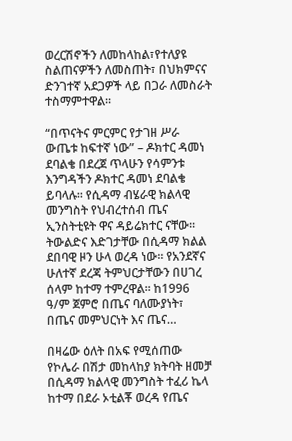ወረርሽኖችን ለመከላከል፣የተለያዩ ስልጠናዎችን ለመስጠት፣ በህክምናና ድንገተኛ አደጋዎች ላይ በጋራ ለመስራት ተስማምተዋል።

“በጥናትና ምርምር የታገዘ ሥራ ውጤቱ ከፍተኛ ነው” – ዶክተር ዳመነ ደባልቄ በደረጀ ጥላሁን የሳምንቱ እንግዳችን ዶክተር ዳመነ ደባልቄ ይባላሉ፡፡ የሲዳማ ብሄራዊ ክልላዊ መንግስት የህብረተሰብ ጤና ኢንስትቲዩት ዋና ዳይሬክተር ናቸው፡፡ ትውልድና እድገታቸው በሲዳማ ክልል ደበባዊ ዞን ሁላ ወረዳ ነው፡፡ የአንደኛና ሁለተኛ ደረጃ ትምህርታቸውን በሀገረ ሰላም ከተማ ተምረዋል፡፡ ከ1996 ዓ/ም ጀምሮ በጤና ባለሙያነት፣ በጤና መምህርነት እና ጤና…

በዛሬው ዕለት በአፍ የሚሰጠው የኮሌራ በሽታ መከላከያ ክትባት ዘመቻ በሲዳማ ክልላዊ መንግስት ተፈሪ ኬላ ከተማ በደራ ኦቲልቾ ወረዳ የጤና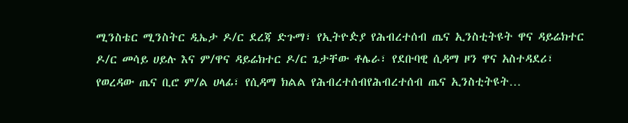ሚንስቴር ሚንስትር ዲኤታ ዶ/ር ደረጃ ድጉማ፣ የኢትዮዽያ የሕብረተሰብ ጤና ኢንስቲትዩት ዋና ዳይሬክተር ዶ/ር መሳይ ሀይሉ እና ም/ዋና ዳይሬክተር ዶ/ር ጌታቸው ቶሌራ፣ የደቡባዊ ሲዳማ ዞን ዋና አስተዳደሪ፣ የወረዳው ጤና ቢሮ ም/ል ሀላፊ፣ የሲዳማ ክልል የሕብረተሰብየሕብረተሰብ ጤና ኢንስቲትዩት…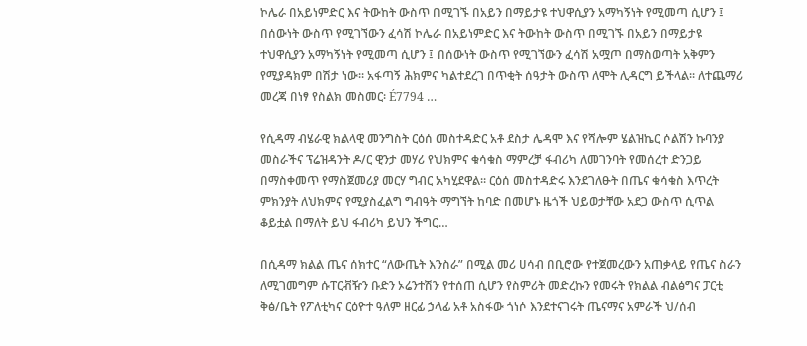ኮሌራ በአይነምድር እና ትውከት ውስጥ በሚገኙ በአይን በማይታዩ ተህዋሲያን አማካኝነት የሚመጣ ሲሆን ፤ በሰውነት ውስጥ የሚገኘውን ፈሳሽ ኮሌራ በአይነምድር እና ትውከት ውስጥ በሚገኙ በአይን በማይታዩ ተህዋሲያን አማካኝነት የሚመጣ ሲሆን ፤ በሰውነት ውስጥ የሚገኘውን ፈሳሽ አሟጦ በማስወጣት አቅምን የሚያዳክም በሽታ ነው፡፡ አፋጣኝ ሕክምና ካልተደረገ በጥቂት ሰዓታት ውስጥ ለሞት ሊዳርግ ይችላል፡፡ ለተጨማሪ መረጃ በነፃ የስልክ መስመር፡ É7794 …

የሲዳማ ብሄራዊ ክልላዊ መንግስት ርዕሰ መስተዳድር አቶ ደስታ ሌዳሞ እና የሻሎም ሄልዝኬር ሶልሽን ኩባንያ መስራችና ፕሬዝዳንት ዶ/ር ዊንታ መሃሪ የህክምና ቁሳቁስ ማምረቻ ፋብሪካ ለመገንባት የመሰረተ ድንጋይ በማስቀመጥ የማስጀመሪያ መርሃ ግብር አካሂደዋል። ርዕሰ መስተዳድሩ እንደገለፁት በጤና ቁሳቁስ እጥረት ምክንያት ለህክምና የሚያስፈልግ ግብዓት ማግኘት ከባድ በመሆኑ ዜጎች ህይወታቸው አደጋ ውስጥ ሲጥል ቆይቷል በማለት ይህ ፋብሪካ ይህን ችግር…

በሲዳማ ክልል ጤና ሰክተር “ለውጤት እንስራ” በሚል መሪ ሀሳብ በቢሮው የተጀመረውን አጠቃላይ የጤና ስራን ለሚገመግም ሱፐርቭዥን ቡድን ኦሬንተሽን የተሰጠ ሲሆን የስምሪት መድረኩን የመሩት የክልል ብልፅግና ፓርቲ ቅፅ/ቤት የፖለቲካና ርዕዮተ ዓለም ዘርፊ ኃላፊ አቶ አስፋው ጎነሶ እንደተናገሩት ጤናማና አምራች ህ/ሰብ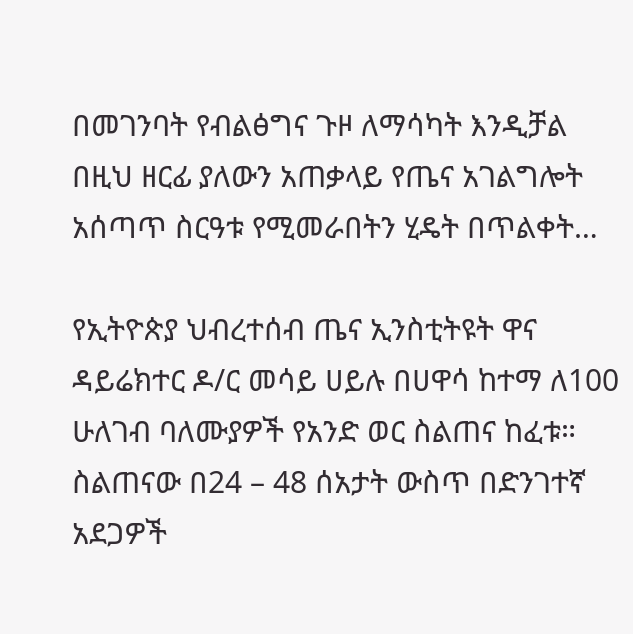በመገንባት የብልፅግና ጉዞ ለማሳካት እንዲቻል በዚህ ዘርፊ ያለውን አጠቃላይ የጤና አገልግሎት አሰጣጥ ስርዓቱ የሚመራበትን ሂዴት በጥልቀት…

የኢትዮጵያ ህብረተሰብ ጤና ኢንስቲትዩት ዋና ዳይሬክተር ዶ/ር መሳይ ሀይሉ በሀዋሳ ከተማ ለ100 ሁለገብ ባለሙያዎች የአንድ ወር ስልጠና ከፈቱ። ስልጠናው በ24 – 48 ሰአታት ውስጥ በድንገተኛ አደጋዎች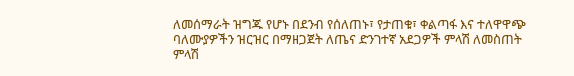ለመሰማራት ዝግጁ የሆኑ በደንብ የሰለጠኑ፣ የታጠቁ፣ ቀልጣፋ እና ተለዋዋጭ ባለሙያዎችን ዝርዝር በማዘጋጀት ለጤና ድንገተኛ አደጋዎች ምላሽ ለመስጠት ምላሽ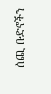ሰጪ ቡድኖችን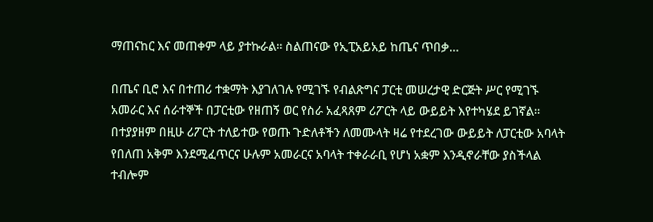ማጠናከር እና መጠቀም ላይ ያተኩራል። ስልጠናው የኢፒአይአይ ከጤና ጥበቃ…

በጤና ቢሮ እና በተጠሪ ተቋማት እያገለገሉ የሚገኙ የብልጽግና ፓርቲ መሠረታዊ ድርጅት ሥር የሚገኙ አመራር እና ሰራተኞች በፓርቲው የዘጠኝ ወር የስራ አፈጻጸም ሪፖርት ላይ ውይይት እየተካሄደ ይገኛል። በተያያዘም በዚሁ ሪፖርት ተለይተው የወጡ ጉድለቶችን ለመሙላት ዛሬ የተደረገው ውይይት ለፓርቲው አባላት የበለጠ አቅም እንደሚፈጥርና ሁሉም አመራርና አባላት ተቀራራቢ የሆነ አቋም እንዲኖራቸው ያስችላል ተብሎም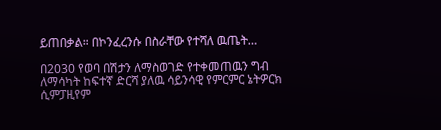ይጠበቃል። በኮንፈረንሱ በስራቸው የተሻለ ዉጤት…

በ2030 የወባ በሽታን ለማስወገድ የተቀመጠዉን ግብ ለማሳካት ከፍተኛ ድርሻ ያለዉ ሳይንሳዊ የምርምር ኔትዎርክ ሲምፓዚየም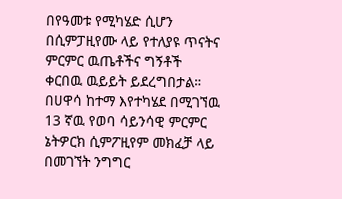በየዓመቱ የሚካሄድ ሲሆን በሲምፓዚየሙ ላይ የተለያዩ ጥናትና ምርምር ዉጤቶችና ግኝቶች ቀርበዉ ዉይይት ይደረግበታል። በሀዋሳ ከተማ እየተካሄደ በሚገኘዉ 13 ኛዉ የወባ ሳይንሳዊ ምርምር ኔትዎርክ ሲምፖዚየም መክፈቻ ላይ በመገኘት ንግግር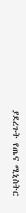ያደረጉት የጤና ሚኒስትር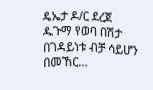ዴኤታ ዶ/ር ደረጀ ዱጉማ የወባ በሽታ በገዳይነቱ ብቻ ሳይሆን በመኸር…